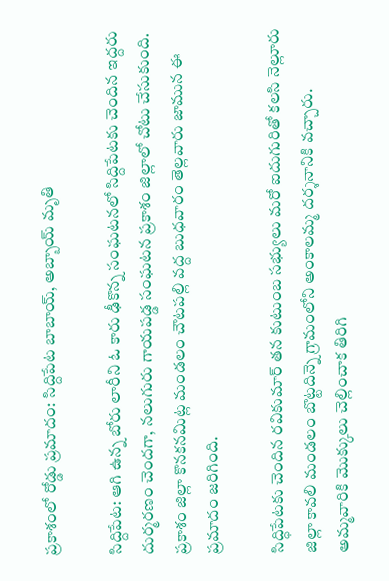ప్రకాశంలో రోడ్డు ప్రమాదం: సిద్దిపేట బాబాయ్, అబ్బాయ్ మృతి

సిద్దిపేట: ఆగి ఉన్న బోరు లారీని ఓ కారు ఢీకొన్న సంఘటనలో సిద్దిపేటకు చెందిన ఇద్దరు దుర్మరణం చెందగా, నలుగురు గాయపడ్డ సంఘటన ప్రకాశం జిల్లాలో చోటు చేసుకుంది. ప్రకాశం జిల్లా కొనకనమిట్ల మండలం చౌటపల్లి వద్ద బుధవారం తెల్లవారు జామున ఈ ప్రమాదం జరిగింది.

సిద్ధిపేటకు చెందిన రవికుమార్‌ తన కుటుంబ సభ్యులు మరో ఐదుగురితో కలసి నెల్లూరు జిల్లా కావలి మండలం బొట్టదిన్నె గ్రామంలోని అంకాలమ్మ దర్శనానికి వచ్చారు. అమ్మవారికి మొక్కులు చెల్లించాక తిరిగి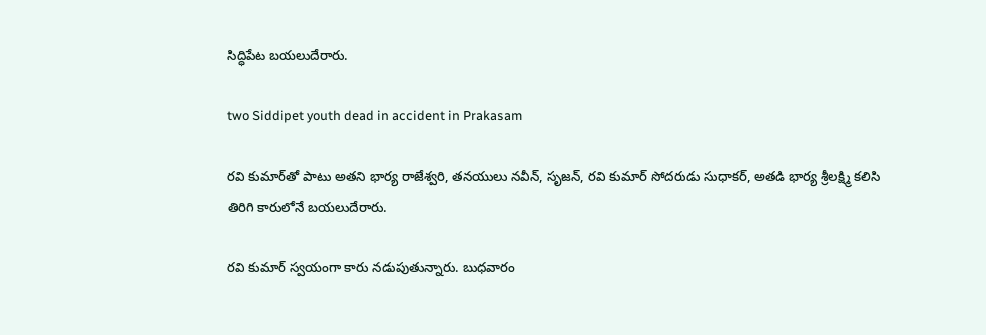సిద్ధిపేట బయలుదేరారు.

two Siddipet youth dead in accident in Prakasam

రవి కుమార్‌తో పాటు అతని భార్య రాజేశ్వరి, తనయులు నవీన్, సృజన్, రవి కుమార్ సోదరుడు సుధాకర్, అతడి భార్య శ్రీలక్ష్మి కలిసి తిరిగి కారులోనే బయలుదేరారు.

రవి కుమార్ స్వయంగా కారు నడుపుతున్నారు. బుధవారం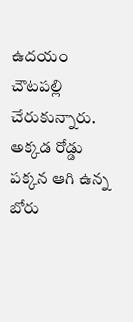ఉదయం చౌటపల్లి చేరుకున్నారు. అక్కడ రోడ్డు పక్కన ఆగి ఉన్న బోరు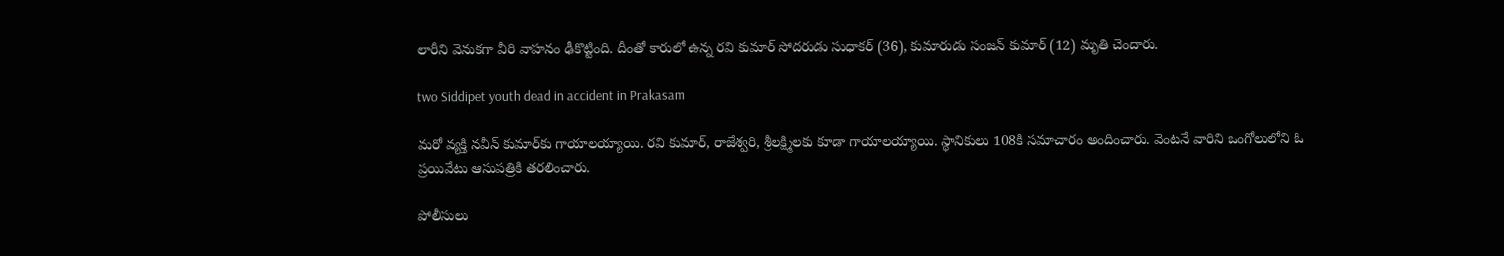లారీని వెనుకగా వీరి వాహనం ఢీకొట్టింది. దీంతో కారులో ఉన్న రవి కుమార్‌ సోదరుడు సుధాకర్‌ (36), కుమారుడు సంజన్ కుమార్‌ (12) మృతి చెందారు.

two Siddipet youth dead in accident in Prakasam

మరో వ్యక్తి నవీన్ కుమార్‌కు గాయాలయ్యాయి. రవి కుమార్‌, రాజేశ్వరి, శ్రీలక్ష్మిలకు కూడా గాయాలయ్యాయి. స్థానికులు 108కి సమాచారం అందించారు. వెంటనే వారిని ఒంగోలులోని ఓ ప్రయివేటు ఆసుపత్రికి తరలించారు.

పోలీసులు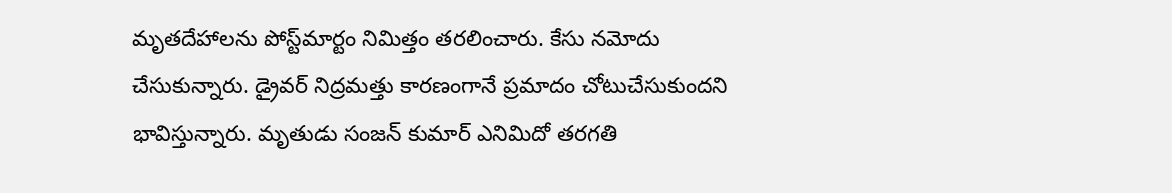మృతదేహాలను పోస్ట్‌మార్టం నిమిత్తం తరలించారు. కేసు నమోదు చేసుకున్నారు. డ్రైవర్ నిద్రమత్తు కారణంగానే ప్రమాదం చోటుచేసుకుందని భావిస్తున్నారు. మృతుడు సంజన్ కుమార్‌ ఎనిమిదో తరగతి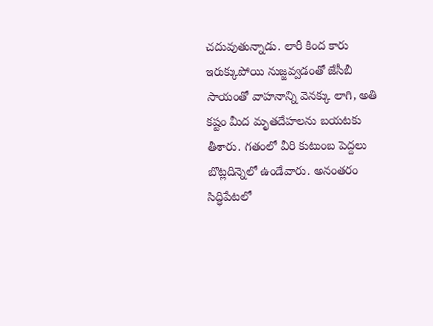చదువుతున్నాడు. లారీ కింద కారు ఇరుక్కుపోయి నుజ్జవ్వడంతో జేసీబీ సాయంతో వాహనాన్ని వెనక్కు లాగి, అతి కష్టం మీద మృతదేహలను బయటకు తీశారు. గతంలో వీరి కుటుంబ పెద్దలు బొట్లదిన్నెలో ఉండేవారు. అనంతరం సిద్ధిపేటలో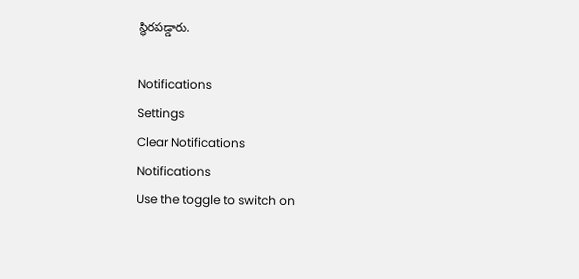స్థిరపడ్డారు.

Notifications
Settings
Clear Notifications
Notifications
Use the toggle to switch on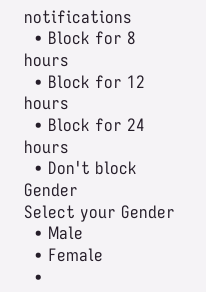notifications
  • Block for 8 hours
  • Block for 12 hours
  • Block for 24 hours
  • Don't block
Gender
Select your Gender
  • Male
  • Female
  •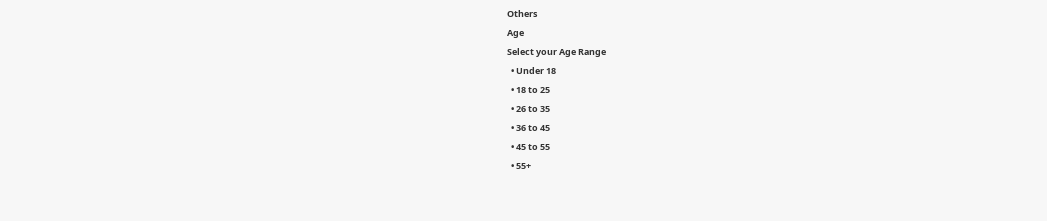Others
Age
Select your Age Range
  • Under 18
  • 18 to 25
  • 26 to 35
  • 36 to 45
  • 45 to 55
  • 55+